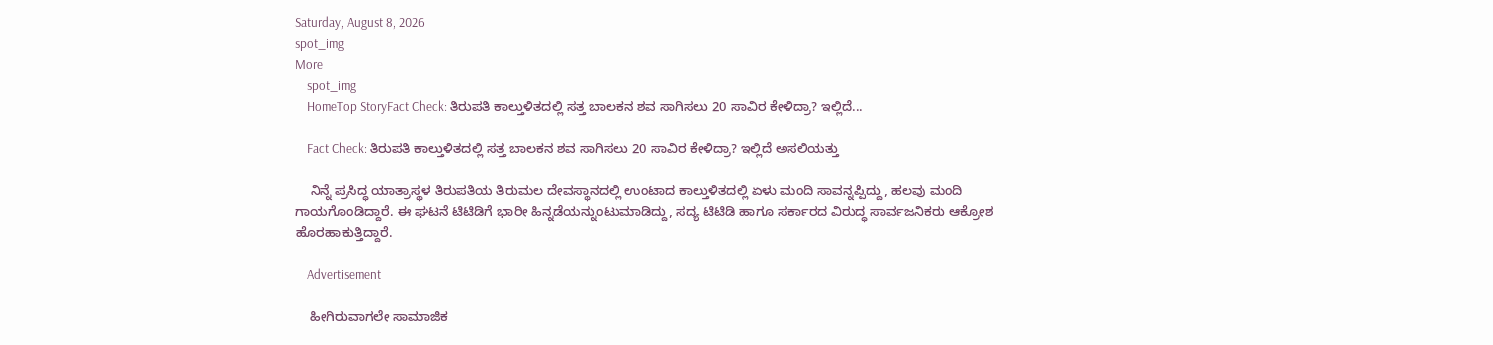Saturday, August 8, 2026
spot_img
More
    spot_img
    HomeTop StoryFact Check: ತಿರುಪತಿ ಕಾಲ್ತುಳಿತದಲ್ಲಿ ಸತ್ತ ಬಾಲಕನ ಶವ ಸಾಗಿಸಲು 20 ಸಾವಿರ ಕೇಳಿದ್ರಾ? ಇಲ್ಲಿದೆ...

    Fact Check: ತಿರುಪತಿ ಕಾಲ್ತುಳಿತದಲ್ಲಿ ಸತ್ತ ಬಾಲಕನ ಶವ ಸಾಗಿಸಲು 20 ಸಾವಿರ ಕೇಳಿದ್ರಾ? ಇಲ್ಲಿದೆ ಅಸಲಿಯತ್ತು

    ನಿನ್ನೆ ಪ್ರಸಿದ್ಧ ಯಾತ್ರಾಸ್ಥಳ ತಿರುಪತಿಯ ತಿರುಮಲ ದೇವಸ್ಥಾನದಲ್ಲಿ ಉಂಟಾದ ಕಾಲ್ತುಳಿತದಲ್ಲಿ ಏಳು ಮಂದಿ ಸಾವನ್ನಪ್ಪಿದ್ದು, ಹಲವು ಮಂದಿ ಗಾಯಗೊಂಡಿದ್ದಾರೆ. ಈ ಘಟನೆ ಟಿಟಿಡಿಗೆ ಭಾರೀ ಹಿನ್ನಡೆಯನ್ನುಂಟುಮಾಡಿದ್ದು, ಸದ್ಯ ಟಿಟಿಡಿ ಹಾಗೂ ಸರ್ಕಾರದ ವಿರುದ್ಧ ಸಾರ್ವಜನಿಕರು ಆಕ್ರೋಶ ಹೊರಹಾಕುತ್ತಿದ್ದಾರೆ.

    Advertisement

    ಹೀಗಿರುವಾಗಲೇ ಸಾಮಾಜಿಕ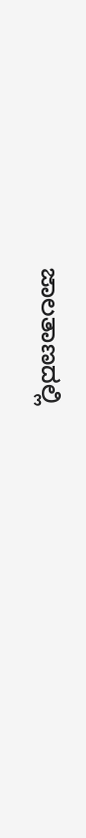ಜಾಲತಾಣದಲ್ಲಿ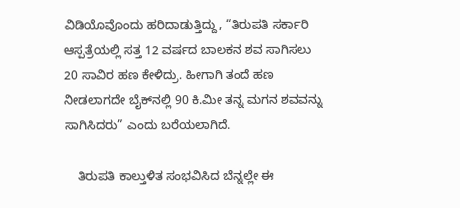ವಿಡಿಯೊವೊಂದು ಹರಿದಾಡುತ್ತಿದ್ದು, “ತಿರುಪತಿ ಸರ್ಕಾರಿ ಆಸ್ಪತ್ರೆಯಲ್ಲಿ ಸತ್ತ 12 ವರ್ಷದ ಬಾಲಕನ ಶವ ಸಾಗಿಸಲು 20 ಸಾವಿರ ಹಣ ಕೇಳಿದ್ರು. ಹೀಗಾಗಿ ತಂದೆ ಹಣ ನೀಡಲಾಗದೇ ಬೈಕ್‌ನಲ್ಲಿ 90 ಕಿ.ಮೀ ತನ್ನ ಮಗನ ಶವವನ್ನು ಸಾಗಿಸಿದರು” ಎಂದು ಬರೆಯಲಾಗಿದೆ.

    ತಿರುಪತಿ ಕಾಲ್ತುಳಿತ ಸಂಭವಿಸಿದ ಬೆನ್ನಲ್ಲೇ ಈ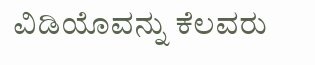ವಿಡಿಯೊವನ್ನು ಕೆಲವರು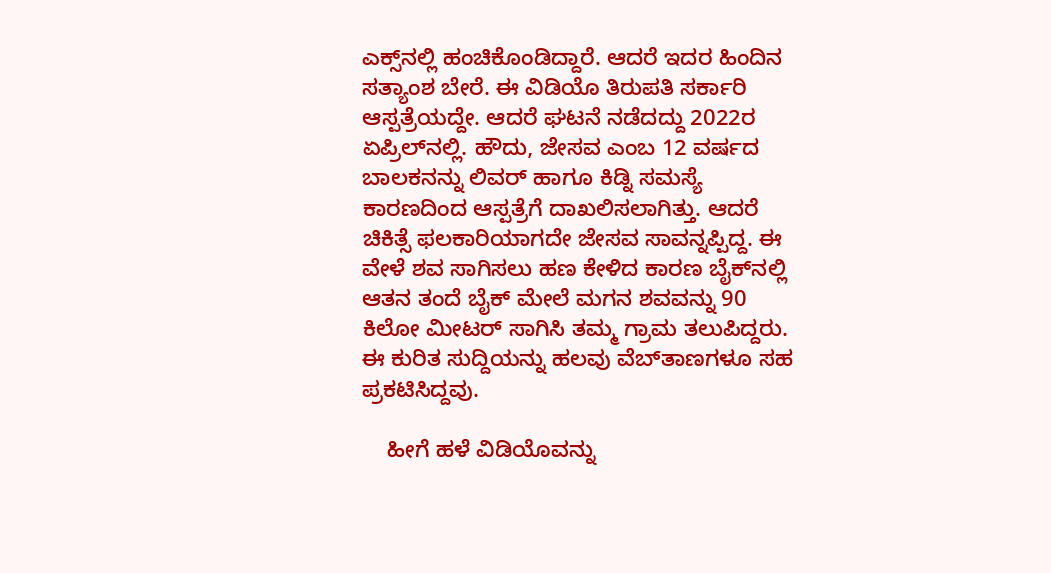ಎಕ್ಸ್‌ನಲ್ಲಿ ಹಂಚಿಕೊಂಡಿದ್ದಾರೆ. ಆದರೆ ಇದರ ಹಿಂದಿನ ಸತ್ಯಾಂಶ ಬೇರೆ. ಈ ವಿಡಿಯೊ ತಿರುಪತಿ ಸರ್ಕಾರಿ ಆಸ್ಪತ್ರೆಯದ್ದೇ. ಆದರೆ ಘಟನೆ ನಡೆದದ್ದು 2022ರ ಏಪ್ರಿಲ್‌ನಲ್ಲಿ. ಹೌದು, ಜೇಸವ ಎಂಬ 12 ವರ್ಷದ ಬಾಲಕನನ್ನು ಲಿವರ್‌ ಹಾಗೂ ಕಿಡ್ನಿ ಸಮಸ್ಯೆ ಕಾರಣದಿಂದ ಆಸ್ಪತ್ರೆಗೆ ದಾಖಲಿಸಲಾಗಿತ್ತು. ಆದರೆ ಚಿಕಿತ್ಸೆ ಫಲಕಾರಿಯಾಗದೇ ಜೇಸವ ಸಾವನ್ನಪ್ಪಿದ್ದ. ಈ ವೇಳೆ ಶವ ಸಾಗಿಸಲು ಹಣ ಕೇಳಿದ ಕಾರಣ ಬೈಕ್‌ನಲ್ಲಿ ಆತನ ತಂದೆ ಬೈಕ್‌ ಮೇಲೆ ಮಗನ ಶವವನ್ನು 90 ಕಿಲೋ ಮೀಟರ್‌ ಸಾಗಿಸಿ ತಮ್ಮ ಗ್ರಾಮ ತಲುಪಿದ್ದರು. ಈ ಕುರಿತ ಸುದ್ದಿಯನ್ನು ಹಲವು ವೆಬ್‌ತಾಣಗಳೂ ಸಹ ಪ್ರಕಟಿಸಿದ್ದವು.

    ಹೀಗೆ ಹಳೆ ವಿಡಿಯೊವನ್ನು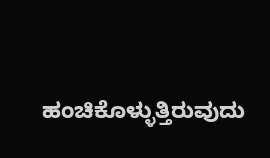ಹಂಚಿಕೊಳ್ಳುತ್ತಿರುವುದು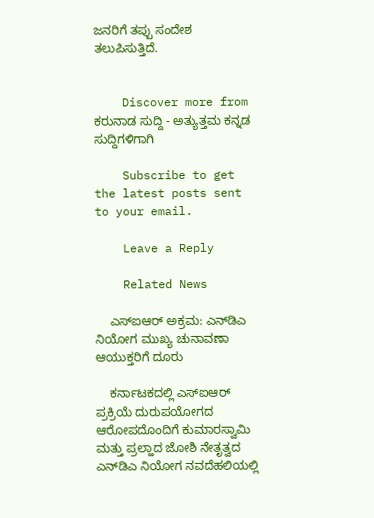ಜನರಿಗೆ ತಪ್ಪು ಸಂದೇಶ ತಲುಪಿಸುತ್ತಿದೆ.


    Discover more from ಕರುನಾಡ ಸುದ್ದಿ - ಅತ್ಯುತ್ತಮ ಕನ್ನಡ ಸುದ್ದಿಗಳಿಗಾಗಿ

    Subscribe to get the latest posts sent to your email.

    Leave a Reply

    Related News

    ಎಸ್‌ಐಆರ್ ಅಕ್ರಮ: ಎನ್‌ಡಿಎ ನಿಯೋಗ ಮುಖ್ಯ ಚುನಾವಣಾ ಆಯುಕ್ತರಿಗೆ ದೂರು

    ಕರ್ನಾಟಕದಲ್ಲಿ ಎಸ್‌ಐಆರ್ ಪ್ರಕ್ರಿಯೆ ದುರುಪಯೋಗದ ಆರೋಪದೊಂದಿಗೆ ಕುಮಾರಸ್ವಾಮಿ ಮತ್ತು ಪ್ರಲ್ಹಾದ ಜೋಶಿ ನೇತೃತ್ವದ ಎನ್‌ಡಿಎ ನಿಯೋಗ ನವದೆಹಲಿಯಲ್ಲಿ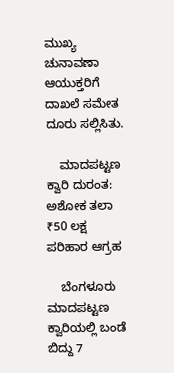ಮುಖ್ಯ ಚುನಾವಣಾ ಆಯುಕ್ತರಿಗೆ ದಾಖಲೆ ಸಮೇತ ದೂರು ಸಲ್ಲಿಸಿತು.

    ಮಾದಪಟ್ಟಣ ಕ್ವಾರಿ ದುರಂತ: ಅಶೋಕ ತಲಾ ₹50 ಲಕ್ಷ ಪರಿಹಾರ ಆಗ್ರಹ

    ಬೆಂಗಳೂರು ಮಾದಪಟ್ಟಣ ಕ್ವಾರಿಯಲ್ಲಿ ಬಂಡೆ ಬಿದ್ದು 7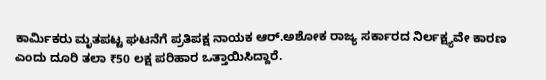ಕಾರ್ಮಿಕರು ಮೃತಪಟ್ಟ ಘಟನೆಗೆ ಪ್ರತಿಪಕ್ಷ ನಾಯಕ ಆರ್.ಅಶೋಕ ರಾಜ್ಯ ಸರ್ಕಾರದ ನಿರ್ಲಕ್ಷ್ಯವೇ ಕಾರಣ ಎಂದು ದೂರಿ ತಲಾ ₹50 ಲಕ್ಷ ಪರಿಹಾರ ಒತ್ತಾಯಿಸಿದ್ದಾರೆ.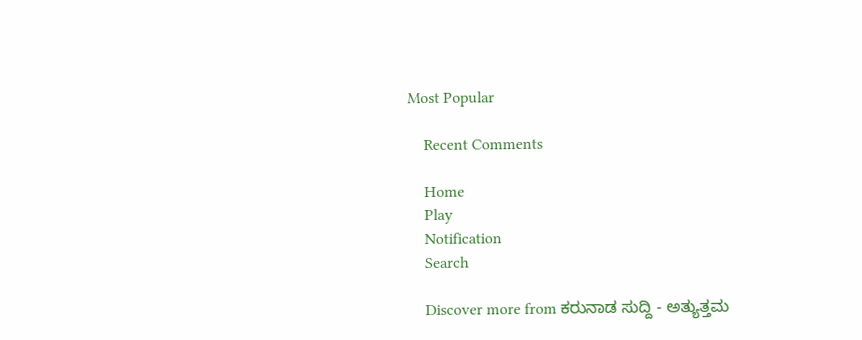Most Popular

    Recent Comments

    Home
    Play
    Notification
    Search

    Discover more from ಕರುನಾಡ ಸುದ್ದಿ - ಅತ್ಯುತ್ತಮ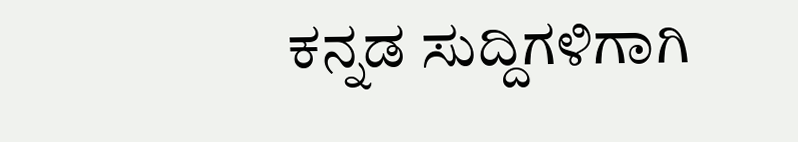ಕನ್ನಡ ಸುದ್ದಿಗಳಿಗಾಗಿ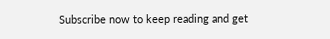Subscribe now to keep reading and get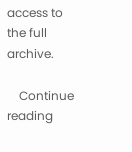access to the full archive.

    Continue reading